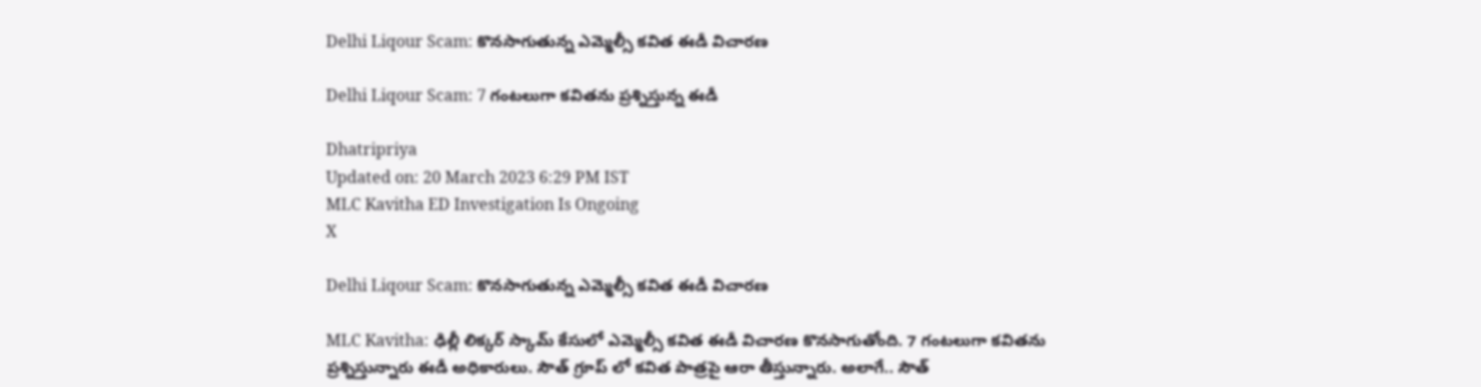Delhi Liqour Scam: కొనసాగుతున్న ఎమ్మెల్సీ కవిత ఈడీ విచారణ

Delhi Liqour Scam: 7 గంటలుగా కవితను ప్రశ్నిస్తున్న ఈడీ

Dhatripriya
Updated on: 20 March 2023 6:29 PM IST
MLC Kavitha ED Investigation Is Ongoing
X

Delhi Liqour Scam: కొనసాగుతున్న ఎమ్మెల్సీ కవిత ఈడీ విచారణ

MLC Kavitha: ఢిల్లీ లిక్కర్ స్కామ్ కేసులో ఎమ్మెల్సీ కవిత ఈడీ విచారణ కొనసాగుతోంది. 7 గంటలుగా కవితను ప్రశ్నిస్తున్నారు ఈడీ అధికారులు. సౌత్ గ్రూప్ లో కవిత పాత్రపై ఆరా తీస్తున్నారు. అలాగే.. సౌత్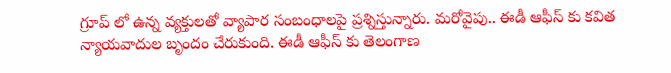గ్రూప్ లో ఉన్న వ్యక్తులతో వ్యాపార సంబంధాలపై ప్రశ్నిస్తున్నారు. మరోవైపు.. ఈడీ ఆఫీస్ కు కవిత న్యాయవాదుల బృందం చేరుకుంది. ఈడీ ఆఫీస్ కు తెలంగాణ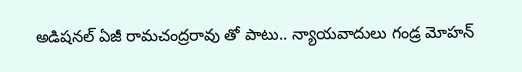అడిషనల్ ఏజీ రామచంద్రరావు తో పాటు.. న్యాయవాదులు గండ్ర మోహన్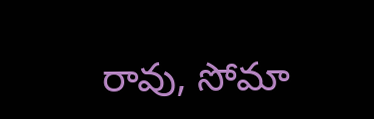రావు, సోమా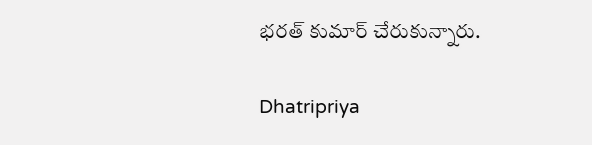భరత్ కుమార్ చేరుకున్నారు.

Dhatripriya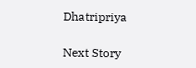Dhatripriya

Next Story